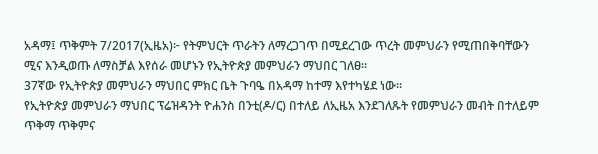አዳማ፤ ጥቅምት 7/2017(ኢዜአ)፦ የትምህርት ጥራትን ለማረጋገጥ በሚደረገው ጥረት መምህራን የሚጠበቅባቸውን ሚና እንዲወጡ ለማስቻል እየሰራ መሆኑን የኢትዮጵያ መምህራን ማህበር ገለፀ።
37ኛው የኢትዮጵያ መምህራን ማህበር ምክር ቤት ጉባዔ በአዳማ ከተማ እየተካሄደ ነው።
የኢትዮጵያ መምህራን ማህበር ፕሬዝዳንት ዮሐንስ በንቲ(ዶ/ር) በተለይ ለኢዜአ እንደገለጹት የመምህራን መብት በተለይም ጥቅማ ጥቅምና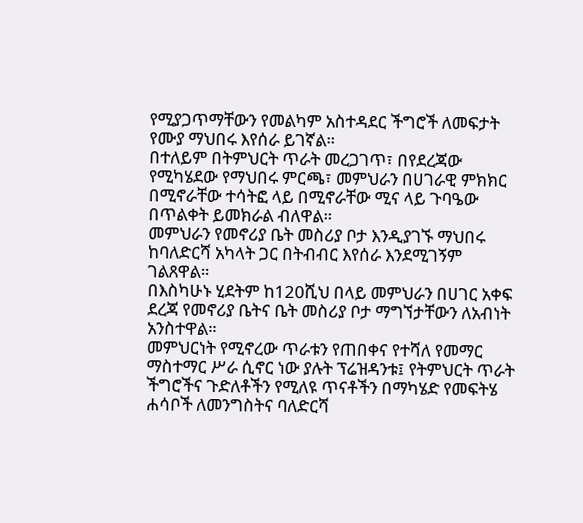የሚያጋጥማቸውን የመልካም አስተዳደር ችግሮች ለመፍታት የሙያ ማህበሩ እየሰራ ይገኛል።
በተለይም በትምህርት ጥራት መረጋገጥ፣ በየደረጃው የሚካሄደው የማህበሩ ምርጫ፣ መምህራን በሀገራዊ ምክክር በሚኖራቸው ተሳትፎ ላይ በሚኖራቸው ሚና ላይ ጉባዔው በጥልቀት ይመክራል ብለዋል።
መምህራን የመኖሪያ ቤት መስሪያ ቦታ እንዲያገኙ ማህበሩ ከባለድርሻ አካላት ጋር በትብብር እየሰራ እንደሚገኝም ገልጸዋል።
በእስካሁኑ ሂደትም ከ120ሺህ በላይ መምህራን በሀገር አቀፍ ደረጃ የመኖሪያ ቤትና ቤት መስሪያ ቦታ ማግኘታቸውን ለአብነት አንስተዋል።
መምህርነት የሚኖረው ጥራቱን የጠበቀና የተሻለ የመማር ማስተማር ሥራ ሲኖር ነው ያሉት ፕሬዝዳንቱ፤ የትምህርት ጥራት ችግሮችና ጉድለቶችን የሚለዩ ጥናቶችን በማካሄድ የመፍትሄ ሐሳቦች ለመንግስትና ባለድርሻ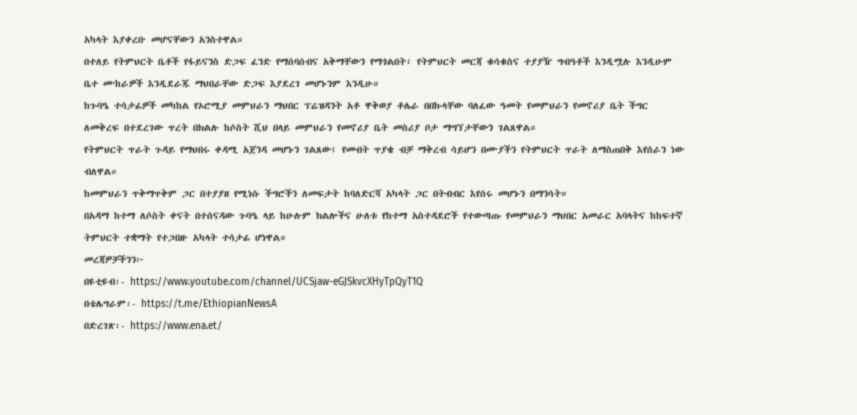አካላት እያቀረቡ መሆናቸውን አንስተዋል።
በተለይ የትምህርት ቤቶች የፋይናንስ ድጋፍ ፈንድ የማሰባሰብና አቅማቸውን የማጎልበት፣ የትምህርት መርጃ ቁሳቁስና ተያያዥ ግብዓቶች እንዲሟሉ እንዲሁም ቤተ ሙከራዎች እንዲደራጁ ማህበራቸው ድጋፍ እያደረገ መሆኑንም እንዲሁ።
ከጉባዔ ተሳታፊዎች መካከል የኦሮሚያ መምህራን ማህበር ፕሬዝዳንት አቶ ዋቅወያ ቶሌራ በበኩላቸው ባለፈው ዓመት የመምህራን የመኖሪያ ቤት ችግር ለመቅረፍ በተደረገው ጥረት በክልሉ ከሶስት ሺህ በላይ መምህራን የመኖሪያ ቤት መስሪያ ቦታ ማግኘታቸውን ገልጸዋል።
የትምህርት ጥራት ጉዳይ የማህበሩ ቀዳሚ አጀንዳ መሆኑን ገልጸው፤ የመብት ጥያቄ ብቻ ማቅረብ ሳይሆን በሙያችን የትምህርት ጥራት ለማስጠበቅ እየሰራን ነው ብለዋል።
ከመምህራን ጥቅማጥቅም ጋር በተያያዘ የሚነሱ ችግሮችን ለመፍታት ከባለድርሻ አካላት ጋር በትብብር እየሰሩ መሆኑን በማንሳት።
በአዳማ ከተማ ለሶስት ቀናት በተሰናዳው ጉባዔ ላይ ከሁሉም ክልሎችና ሁለቱ የከተማ አስተዳደሮች የተውጣጡ የመምህራን ማህበር አመራር አባላትና ከከፍተኛ ትምህርት ተቋማት የተጋበዙ አካላት ተሳታፊ ሆነዋል።
መረጃዎቻችንን፦
በዩቲዩብ፡- https://www.youtube.com/channel/UCSjaw-eGJSkvcXHyTpQyT1Q
በቴሌግራም፡- https://t.me/EthiopianNewsA
በድረገጽ፡- https://www.ena.et/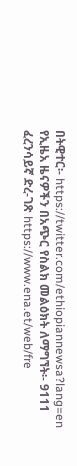በትዊተር፡- https://twitter.com/ethiopiannewsa?lang=en
የኢዜአ ዜናዎችን በአጭር የስልክ መልዕክት ለማግኘት፡- 9111
ፈረንሳይኛ ድረ-ገጽ https://www.ena.et/web/fre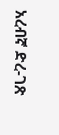አረብኛ ድረ-ገጽ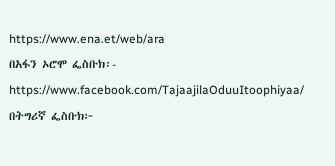https://www.ena.et/web/ara
በአፋን ኦሮሞ ፌስቡክ፡- https://www.facebook.com/TajaajilaOduuItoophiyaa/
በትግሪኛ ፌስቡክ፦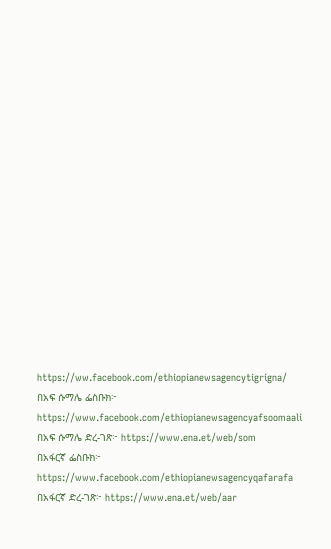https://ww.facebook.com/ethiopianewsagencytigrigna/
በአፍ ሱማሌ ፌስቡክ፦ https://www.facebook.com/ethiopianewsagencyafsoomaali
በአፍ ሱማሌ ድረ-ገጽ፦ https://www.ena.et/web/som
በአፋርኛ ፌስቡክ፦ https://www.facebook.com/ethiopianewsagencyqafarafa
በአፋርኛ ድረ-ገጽ፦ https://www.ena.et/web/aar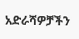አድራሻዎቻችን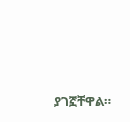ያገኟቸዋል።